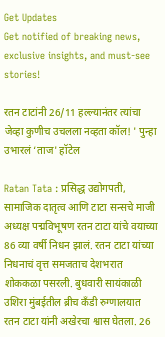Get Updates
Get notified of breaking news, exclusive insights, and must-see stories!

रतन टाटांनी 26/11 हल्ल्यानंतर त्यांचा जेव्हा कुणीच उचलला नव्हता कॉल! ' पुन्हा उभारलं ‘ताज' हॉटेल

Ratan Tata : प्रसिद्ध उद्योगपती, सामाजिक दातृत्व आणि टाटा सन्सचे माजी अध्यक्ष पद्मविभूषण रतन टाटा यांचे वयाच्या 86 व्या वर्षी निधन झालं. रतन टाटा यांच्या निधनाचं वृत्त समजताच देशभरात शोककळा पसरली. बुधवारी सायंकाळी उशिरा मुंबईतील ब्रीच कँडी रुग्णालयात रतन टाटा यांनी अखेरचा श्वास घेतला. 26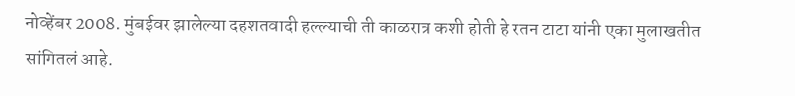नोव्हेंबर 2008. मुंबईवर झालेल्या दहशतवादी हल्ल्याची ती काळरात्र कशी होती हे रतन टाटा यांनी एका मुलाखतीत सांगितलं आहे.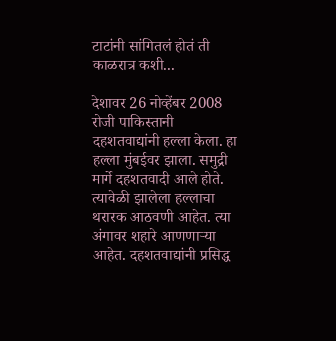टाटांनी सांगितलं होतं ती काळरात्र कशी...

देशावर 26 नोव्हेंबर 2008 रोजी पाकिस्तानी दहशतवाद्यांनी हल्ला केला. हा हल्ला मुंबईवर झाला. समुद्री मार्गे दहशतवादी आले होते. त्यावेळी झालेला हल्लाचा थरारक आठवणी आहेत. त्या अंगावर शहारे आणणाऱ्या आहेत. दहशतवाद्यांनी प्रसिद्ध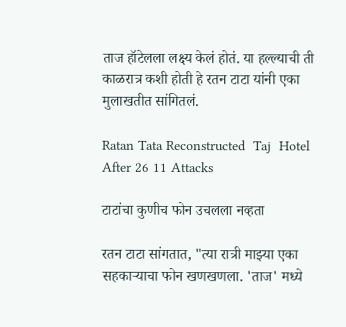ताज हॉटेलला लक्ष्य केलं होतं. या हल्ल्याची ती काळरात्र कशी होती हे रतन टाटा यांनी एका मुलाखतीत सांगितलं.

Ratan Tata Reconstructed  Taj  Hotel After 26 11 Attacks

टाटांचा कुणीच फोन उचलला नव्हता

रतन टाटा सांगतात, "त्या रात्री माझ्या एका सहकाऱ्याचा फोन खणखणला. 'ताज' मध्ये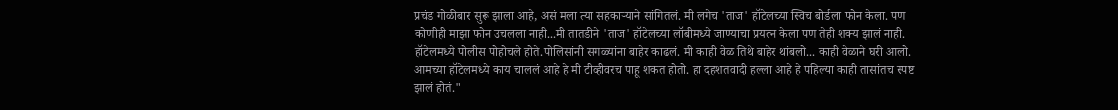प्रचंड गोळीबार सुरू झाला आहे, असं मला त्या सहकाऱ्याने सांगितलं. मी लगेच 'ताज' हॉटेलच्या स्विच बोर्डला फोन केला. पण कोणीही माझा फोन उचलला नाही...मी तातडीने 'ताज' हॉटेलच्या लॉबीमध्ये जाण्याचा प्रयत्न केला पण तेही शक्य झालं नाही. हॉटेलमध्ये पोलीस पोहोचले होते.पोलिसांनी सगळ्यांना बाहेर काढलं. मी काही वेळ तिथे बाहेर थांबलो... काही वेळाने घरी आलो. आमच्या हॉटेलमध्ये काय चाललं आहे हे मी टीव्हीवरच पाहू शकत होतो. हा दहशतवादी हल्ला आहे हे पहिल्या काही तासांतच स्पष्ट झालं होतं."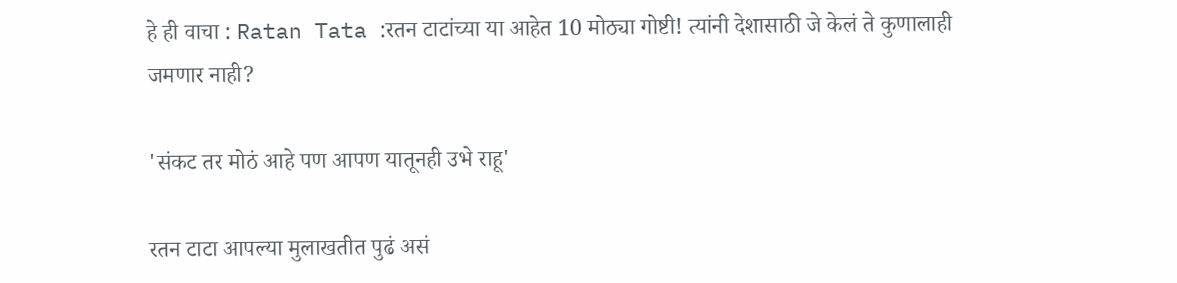हे ही वाचा : Ratan Tata :रतन टाटांच्या या आहेत 10 मोठ्या गोष्टी! त्यांनी देशासाठी जे केलं ते कुणालाही जमणार नाही?

'संकट तर मोठं आहे पण आपण यातूनही उभे राहू'

रतन टाटा आपल्या मुलाखतीत पुढं असं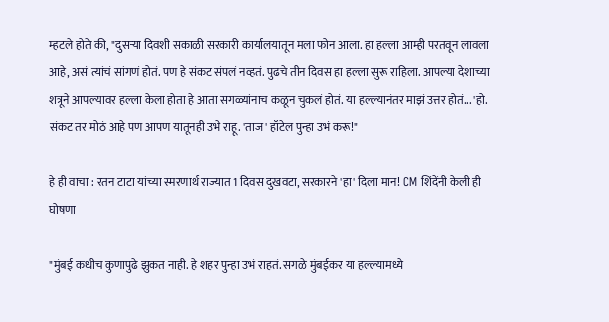म्हटले होते की, "दुसऱ्या दिवशी सकाळी सरकारी कार्यालयातून मला फोन आला. हा हल्ला आम्ही परतवून लावला आहे, असं त्यांचं सांगणं होतं. पण हे संकट संपलं नव्हतं. पुढचे तीन दिवस हा हल्ला सुरू राहिला. आपल्या देशाच्या शत्रूने आपल्यावर हल्ला केला होता हे आता सगळ्यांनाच कळून चुकलं होतं. या हल्ल्यानंतर माझं उत्तर होतं... 'हो. संकट तर मोठं आहे पण आपण यातूनही उभे राहू. 'ताज' हॉटेल पुन्हा उभं करू!"

हे ही वाचा : रतन टाटा यांच्या स्मरणार्थ राज्यात 1 दिवस दुखवटा, सरकारने 'हा' दिला मान! CM शिंदेंनी केली ही घोषणा

"मुंबई कधीच कुणापुढे झुकत नाही. हे शहर पुन्हा उभं राहतं. सगळे मुंबईकर या हल्ल्यामध्ये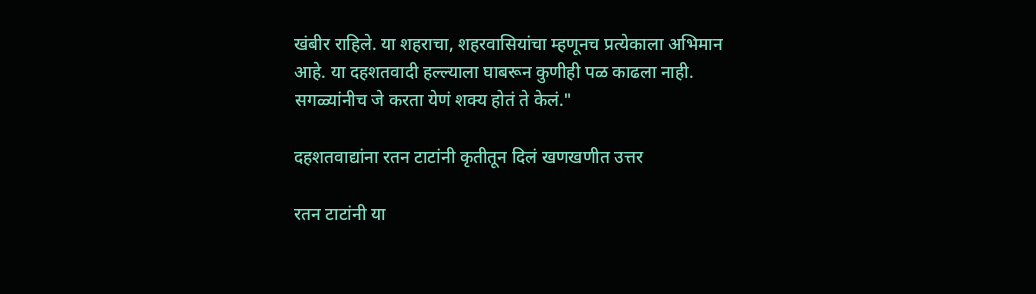खंबीर राहिले. या शहराचा, शहरवासियांचा म्हणूनच प्रत्येकाला अभिमान आहे. या दहशतवादी हल्ल्याला घाबरून कुणीही पळ काढला नाही. सगळ्यांनीच जे करता येणं शक्य होतं ते केलं."

दहशतवाद्यांना रतन टाटांनी कृतीतून दिलं खणखणीत उत्तर

रतन टाटांनी या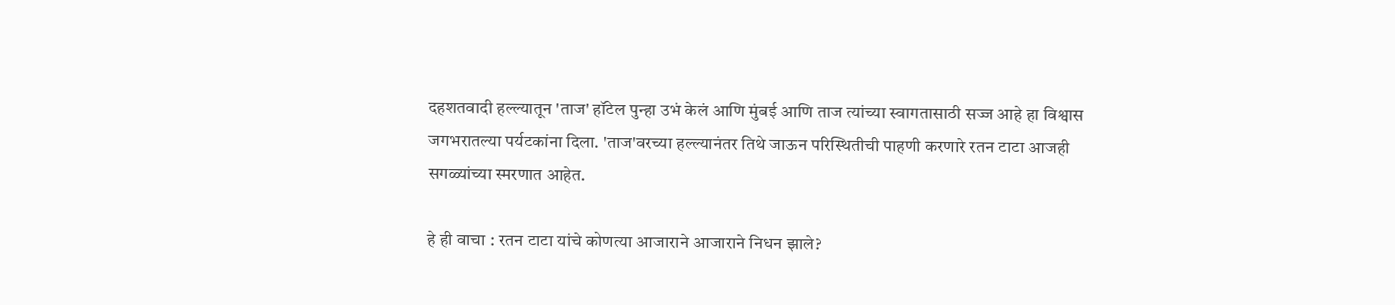दहशतवादी हल्ल्यातून 'ताज' हॉटेल पुन्हा उभं केलं आणि मुंबई आणि ताज त्यांच्या स्वागतासाठी सज्ज आहे हा विश्वास जगभरातल्या पर्यटकांना दिला. 'ताज'वरच्या हल्ल्यानंतर तिथे जाऊन परिस्थितीची पाहणी करणारे रतन टाटा आजही सगळ्यांच्या स्मरणात आहेत.

हे ही वाचा : रतन टाटा यांचे कोणत्या आजाराने आजाराने निधन झाले?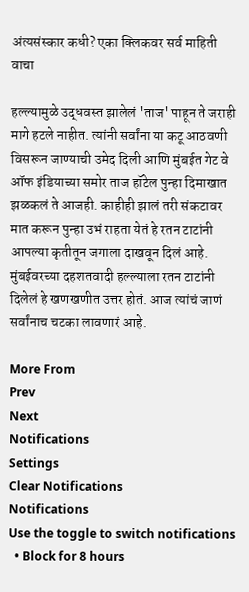अंत्यसंस्कार कधी? एका क्लिकवर सर्व माहिती वाचा

हल्ल्यामुळे उद्धवस्त झालेलं 'ताज' पाहून ते जराही मागे हटले नाहीत. त्यांनी सर्वांना या कटू आठवणी विसरून जाण्याची उमेद दिली आणि मुंबईत गेट वे ऑफ इंडियाच्या समोर ताज हॉटेल पुन्हा दिमाखात झळकलं ते आजही. काहीही झालं तरी संकटावर मात करून पुन्हा उभं राहता येतं हे रतन टाटांनी आपल्या कृतीतून जगाला दाखवून दिलं आहे. मुंबईवरच्या दहशतवादी हल्ल्याला रतन टाटांनी दिलेलं हे खणखणीत उत्तर होतं. आज त्यांचं जाणं सर्वांनाच चटका लावणारं आहे.

More From
Prev
Next
Notifications
Settings
Clear Notifications
Notifications
Use the toggle to switch notifications
  • Block for 8 hours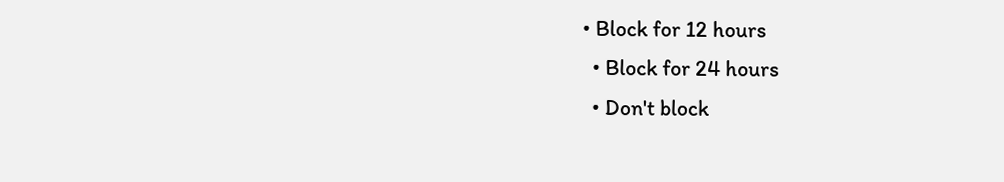• Block for 12 hours
  • Block for 24 hours
  • Don't block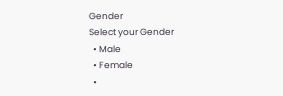Gender
Select your Gender
  • Male
  • Female
  •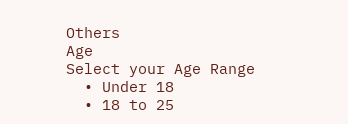Others
Age
Select your Age Range
  • Under 18
  • 18 to 25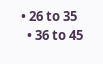• 26 to 35
  • 36 to 45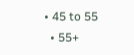• 45 to 55
  • 55+